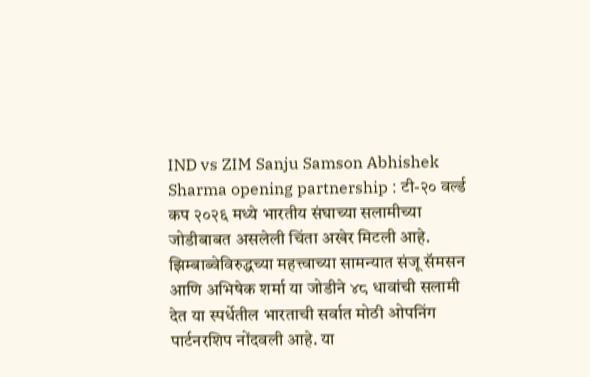IND vs ZIM Sanju Samson Abhishek Sharma opening partnership : टी-२० वर्ल्ड कप २०२६ मध्ये भारतीय संघाच्या सलामीच्या जोडीबाबत असलेली चिंता अखेर मिटली आहे. झिम्बाब्वेविरुद्धच्या महत्त्वाच्या सामन्यात संजू सॅमसन आणि अभिषेक शर्मा या जोडीने ४८ धावांची सलामी देत या स्पर्धेतील भारताची सर्वात मोठी ओपनिंग पार्टनरशिप नोंदवली आहे. या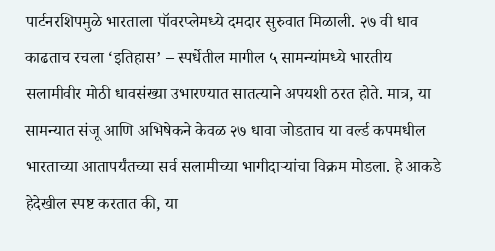पार्टनरशिपमुळे भारताला पॉवरप्लेमध्ये दमदार सुरुवात मिळाली. २७ वी धाव काढताच रचला ‘इतिहास’ – स्पर्धेतील मागील ५ सामन्यांमध्ये भारतीय सलामीवीर मोठी धावसंख्या उभारण्यात सातत्याने अपयशी ठरत होते. मात्र, या सामन्यात संजू आणि अभिषेकने केवळ २७ धावा जोडताच या वर्ल्ड कपमधील भारताच्या आतापर्यंतच्या सर्व सलामीच्या भागीदाऱ्यांचा विक्रम मोडला. हे आकडे हेदेखील स्पष्ट करतात की, या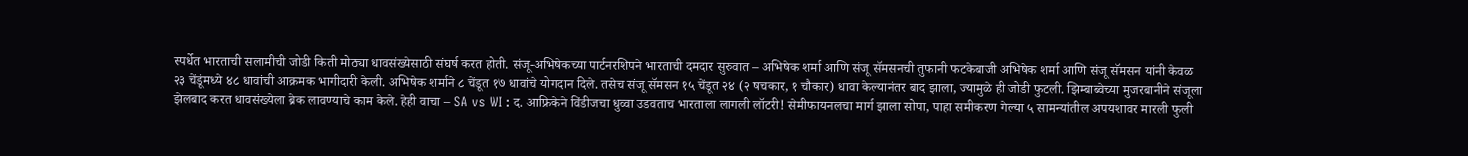स्पर्धेत भारताची सलामीची जोडी किती मोठ्या धावसंख्येसाठी संघर्ष करत होती. संजू-अभिषेकच्या पार्टनरशिपने भारताची दमदार सुरुवात – अभिषेक शर्मा आणि संजू सॅमसनची तुफानी फटकेबाजी अभिषेक शर्मा आणि संजू सॅमसन यांनी केवळ २३ चेंडूंमध्ये ४८ धावांची आक्रमक भागीदारी केली. अभिषेक शर्माने ८ चेंडूत १७ धावांचे योगदान दिले. तसेच संजू सॅमसन १५ चेंडूत २४ (२ षचकार, १ चौकार) धावा केल्यानंतर बाद झाला, ज्यामुळे ही जोडी फुटली. झिम्बाब्वेच्या मुजरबानीने संजूला झेलबाद करत धावसंख्येला ब्रेक लावण्याचे काम केले. हेही वाचा – SA vs WI : द. आफ्रिकेने विंडीजचा धुव्वा उडवताच भारताला लागली लॉटरी! सेमीफायनलचा मार्ग झाला सोपा, पाहा समीकरण गेल्या ५ सामन्यांतील अपयशावर मारली फुली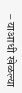– याआधी खेळल्या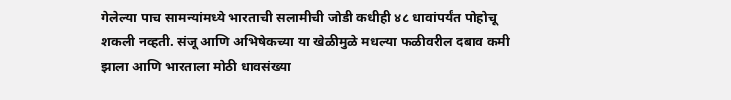गेलेल्या पाच सामन्यांमध्ये भारताची सलामीची जोडी कधीही ४८ धावांपर्यंत पोहोचू शकली नव्हती. संजू आणि अभिषेकच्या या खेळीमुळे मधल्या फळीवरील दबाव कमी झाला आणि भारताला मोठी धावसंख्या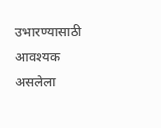उभारण्यासाठी आवश्यक असलेला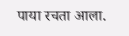पाया रचता आला.